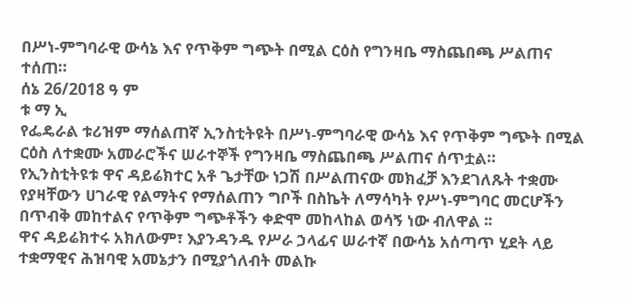በሥነ-ምግባራዊ ውሳኔ እና የጥቅም ግጭት በሚል ርዕስ የግንዛቤ ማስጨበጫ ሥልጠና ተሰጠ።
ሰኔ 26/2018 ዓ ም
ቱ ማ ኢ
የፌዴራል ቱሪዝም ማሰልጠኛ ኢንስቲትዩት በሥነ-ምግባራዊ ውሳኔ እና የጥቅም ግጭት በሚል ርዕስ ለተቋሙ አመራሮችና ሠራተኞች የግንዛቤ ማስጨበጫ ሥልጠና ሰጥቷል።
የኢንስቲትዩቱ ዋና ዳይሬክተር አቶ ጌታቸው ነጋሽ በሥልጠናው መክፈቻ እንደገለጹት ተቋሙ የያዛቸውን ሀገራዊ የልማትና የማሰልጠን ግቦች በስኬት ለማሳካት የሥነ-ምግባር መርሆችን በጥብቅ መከተልና የጥቅም ግጭቶችን ቀድሞ መከላከል ወሳኝ ነው ብለዋል ፡፡
ዋና ዳይሬክተሩ አክለውም፣ እያንዳንዱ የሥራ ኃላፊና ሠራተኛ በውሳኔ አሰጣጥ ሂደት ላይ ተቋማዊና ሕዝባዊ አመኔታን በሚያጎለብት መልኩ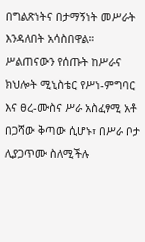በግልጽነትና በታማኝነት መሥራት እንዳለበት አሳስበዋል።
ሥልጠናውን የሰጡት ከሥራና ክህሎት ሚኒስቴር የሥነ-ምግባር እና ፀረ-ሙስና ሥራ አስፈፃሚ አቶ በጋሻው ቅጣው ሲሆኑ፣ በሥራ ቦታ ሊያጋጥሙ ስለሚችሉ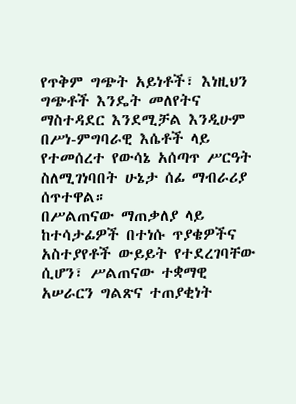የጥቅም ግጭት አይነቶች፣ እነዚህን ግጭቶች እንዴት መለየትና ማስተዳደር እንደሚቻል እንዲሁም በሥነ-ምግባራዊ እሴቶች ላይ የተመሰረተ የውሳኔ አሰጣጥ ሥርዓት ስለሚገነባበት ሁኔታ ሰፊ ማብራሪያ ሰጥተዋል።
በሥልጠናው ማጠቃለያ ላይ ከተሳታፊዎች በተነሱ ጥያቄዎችና አስተያየቶች ውይይት የተደረገባቸው ሲሆን፣ ሥልጠናው ተቋማዊ አሠራርን ግልጽና ተጠያቂነት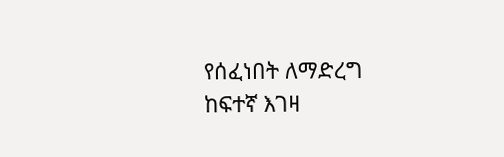የሰፈነበት ለማድረግ ከፍተኛ እገዛ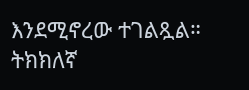እንደሚኖረው ተገልጿል።
ትክክለኛ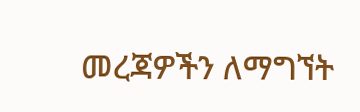መረጃዎችን ለማግኘት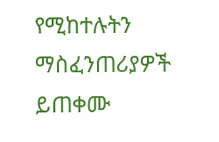የሚከተሉትን ማስፈንጠሪያዎች ይጠቀሙ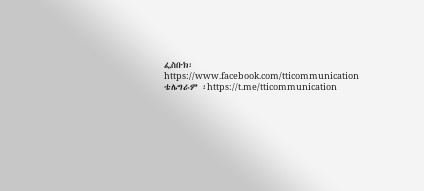ፌስቡክ፡ https://www.facebook.com/tticommunication
ቴሌግራም ፡https://t.me/tticommunication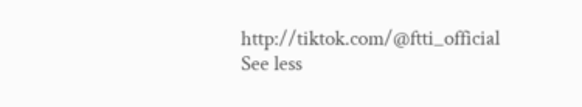http://tiktok.com/@ftti_official See less